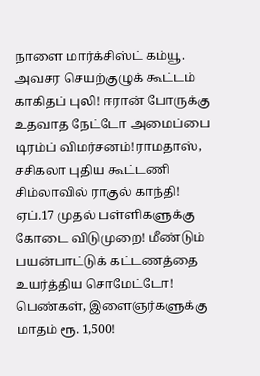நாளை மார்க்சிஸ்ட் கம்யூ. அவசர செயற்குழுக் கூட்டம் காகிதப் புலி! ஈரான் போருக்கு உதவாத நேட்டோ அமைப்பை டிரம்ப் விமர்சனம்!ராமதாஸ், சசிகலா புதிய கூட்டணி சிம்லாவில் ராகுல் காந்தி! ஏப்.17 முதல் பள்ளிகளுக்கு கோடை விடுமுறை! மீண்டும் பயன்பாட்டுக் கட்டணத்தை உயர்த்திய சொமேட்டோ! பெண்கள், இளைஞர்களுக்கு மாதம் ரூ. 1,500!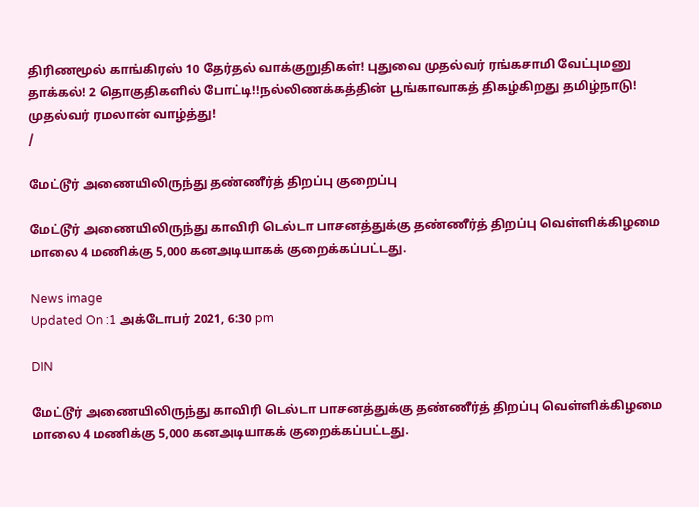திரிணமூல் காங்கிரஸ் 10 தேர்தல் வாக்குறுதிகள்! புதுவை முதல்வர் ரங்கசாமி வேட்புமனு தாக்கல்! 2 தொகுதிகளில் போட்டி!!நல்லிணக்கத்தின் பூங்காவாகத் திகழ்கிறது தமிழ்நாடு! முதல்வர் ரமலான் வாழ்த்து!
/

மேட்டூர் அணையிலிருந்து தண்ணீர்த் திறப்பு குறைப்பு

மேட்டூர் அணையிலிருந்து காவிரி டெல்டா பாசனத்துக்கு தண்ணீர்த் திறப்பு வெள்ளிக்கிழமை மாலை 4 மணிக்கு 5,000 கனஅடியாகக் குறைக்கப்பட்டது.

News image
Updated On :1 அக்டோபர் 2021, 6:30 pm

DIN

மேட்டூர் அணையிலிருந்து காவிரி டெல்டா பாசனத்துக்கு தண்ணீர்த் திறப்பு வெள்ளிக்கிழமை மாலை 4 மணிக்கு 5,000 கனஅடியாகக் குறைக்கப்பட்டது.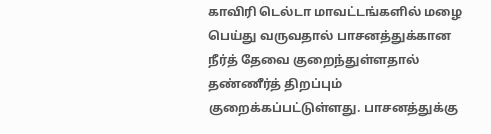காவிரி டெல்டா மாவட்டங்களில் மழை பெய்து வருவதால் பாசனத்துக்கான நீர்த் தேவை குறைந்துள்ளதால் தண்ணீர்த் திறப்பும் குறைக்கப்பட்டுள்ளது. பாசனத்துக்கு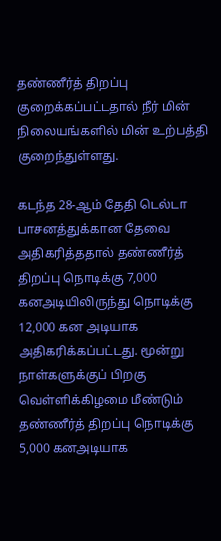தண்ணீர்த் திறப்பு குறைக்கப்பட்டதால் நீர் மின் நிலையங்களில் மின் உற்பத்தி குறைந்துள்ளது.

கடந்த 28-ஆம் தேதி டெல்டா பாசனத்துக்கான தேவை அதிகரித்ததால் தண்ணீர்த் திறப்பு நொடிக்கு 7,000 கனஅடியிலிருந்து நொடிக்கு 12,000 கன அடியாக அதிகரிக்கப்பட்டது. மூன்று நாள்களுக்குப் பிறகு வெள்ளிக்கிழமை மீண்டும் தண்ணீர்த் திறப்பு நொடிக்கு 5,000 கனஅடியாக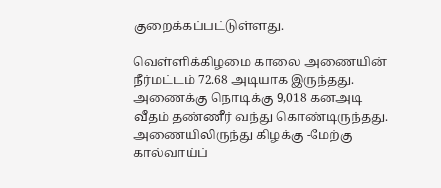குறைக்கப்பட்டுள்ளது.

வெள்ளிக்கிழமை காலை அணையின் நீர்மட்டம் 72.68 அடியாக இருந்தது. அணைக்கு நொடிக்கு 9,018 கனஅடி வீதம் தண்ணீர் வந்து கொண்டிருந்தது. அணையிலிருந்து கிழக்கு -மேற்கு கால்வாய்ப்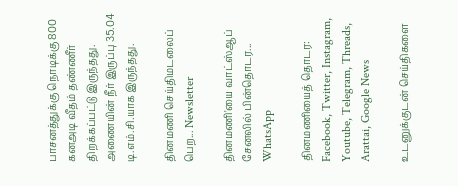பாசனத்துக்கு நொடிக்கு 800 கனஅடி வீதம் தண்ணீர் திறக்கப்பட்டு இருந்தது. அணையின் நீர் இருப்பு 35.04 டி.எம்.சி.யாக இருந்தது.

தினமணி செய்திமடலைப் பெற... Newsletter

தினமணி'யை வாட்ஸ்ஆப் சேனலில் பின்தொடர... WhatsApp

தினமணியைத் தொடர: Facebook, Twitter, Instagram, Youtube, Telegram, Threads, Arattai, Google News

உடனுக்குடன் செய்திகளை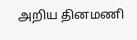அறிய தினமணி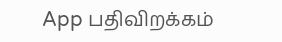App பதிவிறக்கம்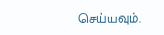செய்யவும்.